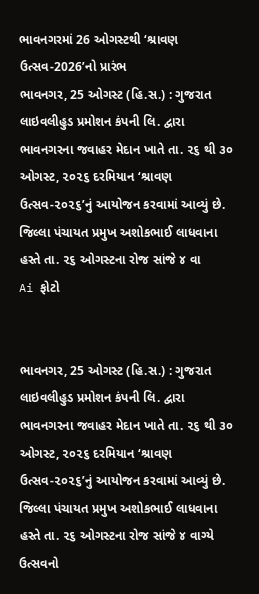ભાવનગરમાં 26 ઓગસ્ટથી ‘શ્રાવણ ઉત્સવ-2026’નો પ્રારંભ
ભાવનગર, 25 ઓગસ્ટ (હિ.સ.) : ગુજરાત લાઇવલીહુડ પ્રમોશન કંપની લિ. દ્વારા ભાવનગરના જવાહર મેદાન ખાતે તા. ૨૬ થી ૩૦ ઓગસ્ટ, ૨૦૨૬ દરમિયાન ‘શ્રાવણ ઉત્સવ-૨૦૨૬’નું આયોજન કરવામાં આવ્યું છે. જિલ્લા પંચાયત પ્રમુખ અશોકભાઈ લાધવાના હસ્તે તા. ૨૬ ઓગસ્ટના રોજ સાંજે ૪ વા
Ai ફોટો


ભાવનગર, 25 ઓગસ્ટ (હિ.સ.) : ગુજરાત લાઇવલીહુડ પ્રમોશન કંપની લિ. દ્વારા ભાવનગરના જવાહર મેદાન ખાતે તા. ૨૬ થી ૩૦ ઓગસ્ટ, ૨૦૨૬ દરમિયાન ‘શ્રાવણ ઉત્સવ-૨૦૨૬’નું આયોજન કરવામાં આવ્યું છે. જિલ્લા પંચાયત પ્રમુખ અશોકભાઈ લાધવાના હસ્તે તા. ૨૬ ઓગસ્ટના રોજ સાંજે ૪ વાગ્યે ઉત્સવનો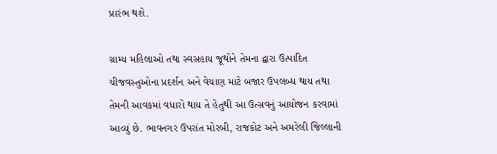પ્રારંભ થશે.

ગ્રામ્ય મહિલાઓ તથા સ્વસહાય જૂથોને તેમના દ્વારા ઉત્પાદિત ચીજવસ્તુઓના પ્રદર્શન અને વેચાણ માટે બજાર ઉપલબ્ધ થાય તથા તેમની આવકમાં વધારો થાય તે હેતુથી આ ઉત્સવનું આયોજન કરવામાં આવ્યું છે. ભાવનગર ઉપરાંત મોરબી, રાજકોટ અને અમરેલી જિલ્લાની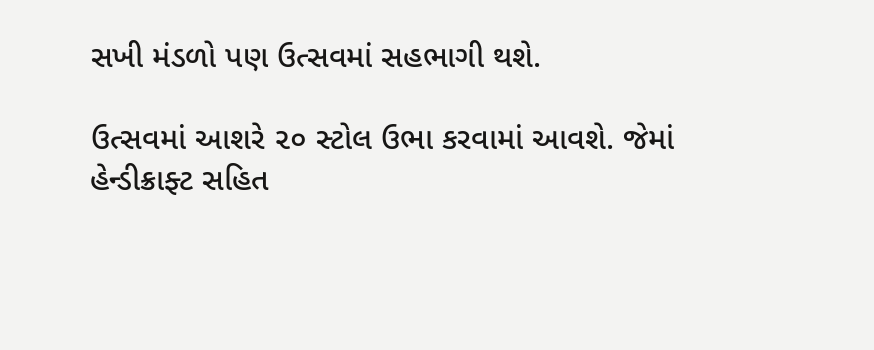સખી મંડળો પણ ઉત્સવમાં સહભાગી થશે.

ઉત્સવમાં આશરે ૨૦ સ્ટોલ ઉભા કરવામાં આવશે. જેમાં હેન્ડીક્રાફ્ટ સહિત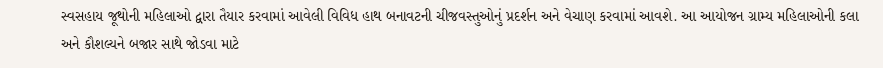સ્વસહાય જૂથોની મહિલાઓ દ્વારા તૈયાર કરવામાં આવેલી વિવિધ હાથ બનાવટની ચીજવસ્તુઓનું પ્રદર્શન અને વેચાણ કરવામાં આવશે. આ આયોજન ગ્રામ્ય મહિલાઓની કલા અને કૌશલ્યને બજાર સાથે જોડવા માટે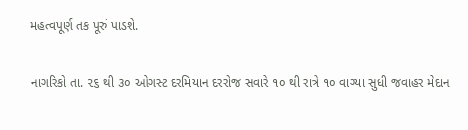મહત્વપૂર્ણ તક પૂરું પાડશે.

નાગરિકો તા. ૨૬ થી ૩૦ ઓગસ્ટ દરમિયાન દરરોજ સવારે ૧૦ થી રાત્રે ૧૦ વાગ્યા સુધી જવાહર મેદાન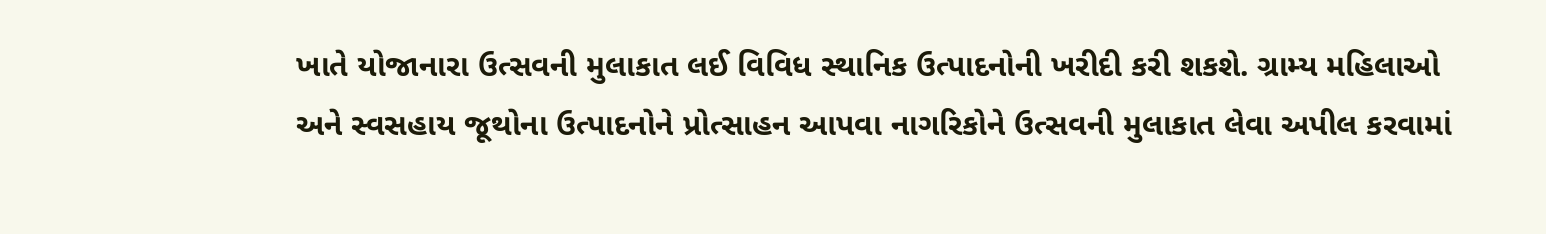ખાતે યોજાનારા ઉત્સવની મુલાકાત લઈ વિવિધ સ્થાનિક ઉત્પાદનોની ખરીદી કરી શકશે. ગ્રામ્ય મહિલાઓ અને સ્વસહાય જૂથોના ઉત્પાદનોને પ્રોત્સાહન આપવા નાગરિકોને ઉત્સવની મુલાકાત લેવા અપીલ કરવામાં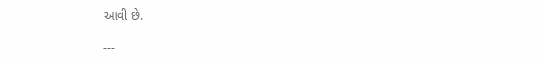આવી છે.

---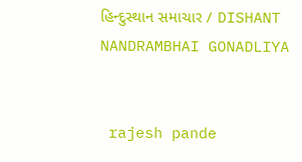હિન્દુસ્થાન સમાચાર / DISHANT NANDRAMBHAI GONADLIYA


 rajesh pande